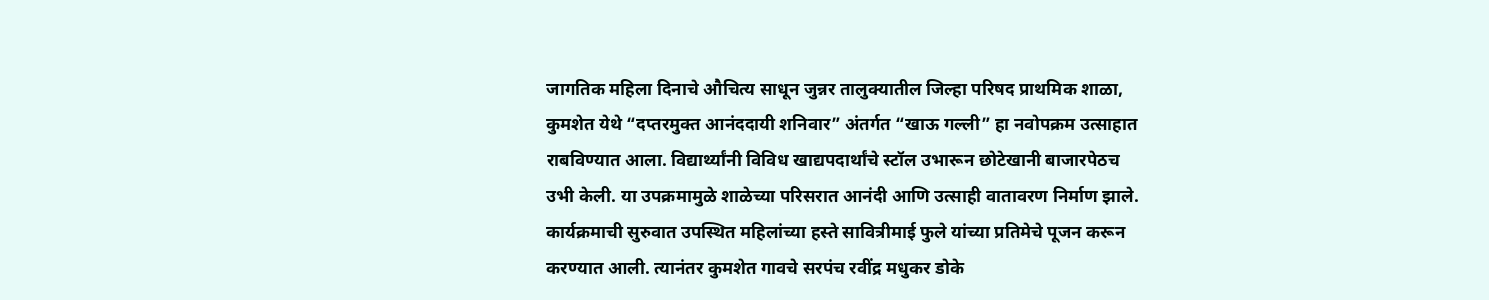जागतिक महिला दिनाचे औचित्य साधून जुन्नर तालुक्यातील जिल्हा परिषद प्राथमिक शाळा, कुमशेत येथे “दप्तरमुक्त आनंददायी शनिवार” अंतर्गत “खाऊ गल्ली” हा नवोपक्रम उत्साहात राबविण्यात आला. विद्यार्थ्यांनी विविध खाद्यपदार्थांचे स्टॉल उभारून छोटेखानी बाजारपेठच उभी केली. या उपक्रमामुळे शाळेच्या परिसरात आनंदी आणि उत्साही वातावरण निर्माण झाले.
कार्यक्रमाची सुरुवात उपस्थित महिलांच्या हस्ते सावित्रीमाई फुले यांच्या प्रतिमेचे पूजन करून करण्यात आली. त्यानंतर कुमशेत गावचे सरपंच रवींद्र मधुकर डोके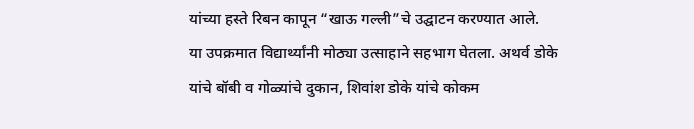यांच्या हस्ते रिबन कापून “खाऊ गल्ली”चे उद्घाटन करण्यात आले.
या उपक्रमात विद्यार्थ्यांनी मोठ्या उत्साहाने सहभाग घेतला. अथर्व डोके यांचे बॉबी व गोळ्यांचे दुकान, शिवांश डोके यांचे कोकम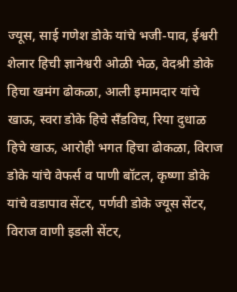ज्यूस, साई गणेश डोके यांचे भजी-पाव, ईश्वरी शेलार हिची ज्ञानेश्वरी ओळी भेळ, वेदश्री डोके हिचा खमंग ढोकळा, आली इमामदार यांचे खाऊ, स्वरा डोके हिचे सँडविच, रिया दुधाळ हिचे खाऊ, आरोही भगत हिचा ढोकळा, विराज डोके यांचे वेफर्स व पाणी बॉटल, कृष्णा डोके यांचे वडापाव सेंटर, पर्णवी डोके ज्यूस सेंटर, विराज वाणी इडली सेंटर,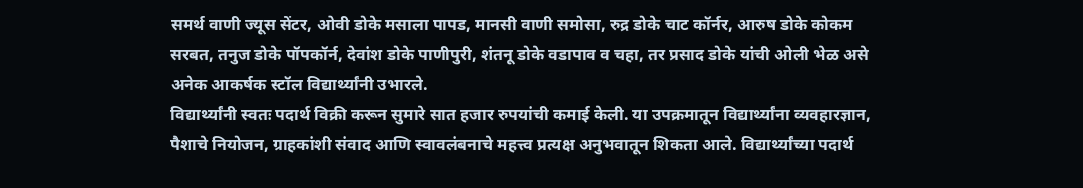समर्थ वाणी ज्यूस सेंटर, ओवी डोके मसाला पापड, मानसी वाणी समोसा, रुद्र डोके चाट कॉर्नर, आरुष डोके कोकम सरबत, तनुज डोके पॉपकॉर्न, देवांश डोके पाणीपुरी, शंतनू डोके वडापाव व चहा, तर प्रसाद डोके यांची ओली भेळ असे अनेक आकर्षक स्टॉल विद्यार्थ्यांनी उभारले.
विद्यार्थ्यांनी स्वतः पदार्थ विक्री करून सुमारे सात हजार रुपयांची कमाई केली. या उपक्रमातून विद्यार्थ्यांना व्यवहारज्ञान, पैशाचे नियोजन, ग्राहकांशी संवाद आणि स्वावलंबनाचे महत्त्व प्रत्यक्ष अनुभवातून शिकता आले. विद्यार्थ्यांच्या पदार्थ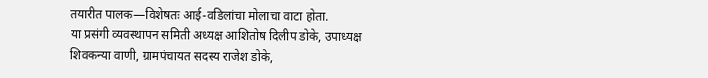तयारीत पालक—विशेषतः आई-वडिलांचा मोलाचा वाटा होता.
या प्रसंगी व्यवस्थापन समिती अध्यक्ष आशितोष दिलीप डोके, उपाध्यक्ष शिवकन्या वाणी, ग्रामपंचायत सदस्य राजेश डोके,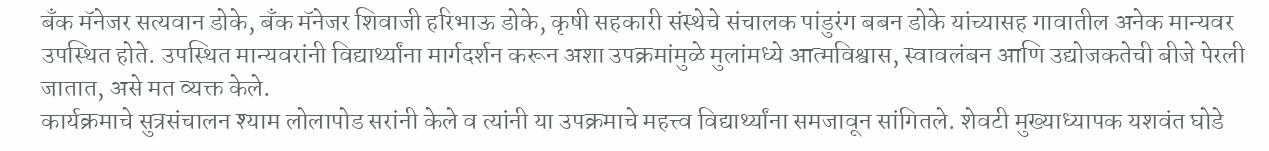बँक मॅनेजर सत्यवान डोके, बँक मॅनेजर शिवाजी हरिभाऊ डोके, कृषी सहकारी संस्थेचे संचालक पांडुरंग बबन डोके यांच्यासह गावातील अनेक मान्यवर उपस्थित होते. उपस्थित मान्यवरांनी विद्यार्थ्यांना मार्गदर्शन करून अशा उपक्रमांमुळे मुलांमध्ये आत्मविश्वास, स्वावलंबन आणि उद्योजकतेची बीजे पेरली जातात, असे मत व्यक्त केले.
कार्यक्रमाचे सुत्रसंचालन श्याम लोलापोड सरांनी केले व त्यांनी या उपक्रमाचे महत्त्व विद्यार्थ्यांना समजावून सांगितले. शेवटी मुख्याध्यापक यशवंत घोडे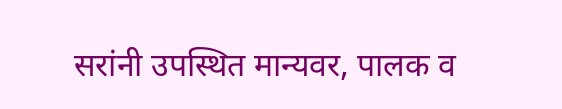सरांनी उपस्थित मान्यवर, पालक व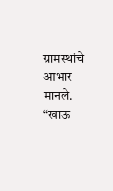ग्रामस्थांचे आभार मानले.
“खाऊ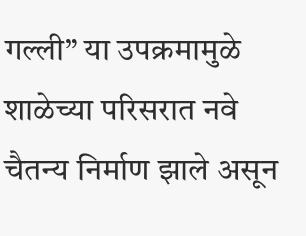गल्ली” या उपक्रमामुळे शाळेच्या परिसरात नवे चैतन्य निर्माण झाले असून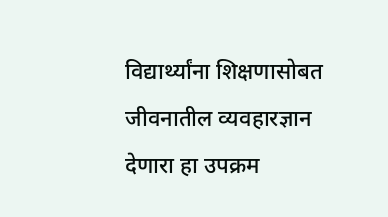विद्यार्थ्यांना शिक्षणासोबत जीवनातील व्यवहारज्ञान देणारा हा उपक्रम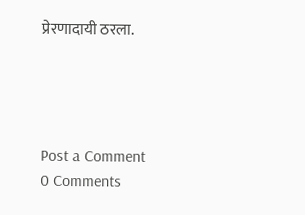प्रेरणादायी ठरला.




Post a Comment
0 Comments